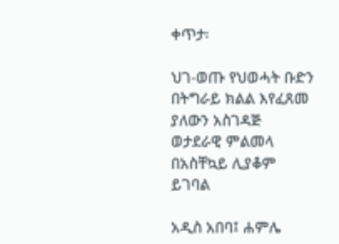ቀጥታ፡

ህገ-ወጡ የህወሓት ቡድን በትግራይ ክልል እየፈጸመ ያለውን አስገዳጅ ወታደራዊ ምልመላ በአስቸኳይ ሊያቆም ይገባል

አዲስ አበባ፤ ሐምሌ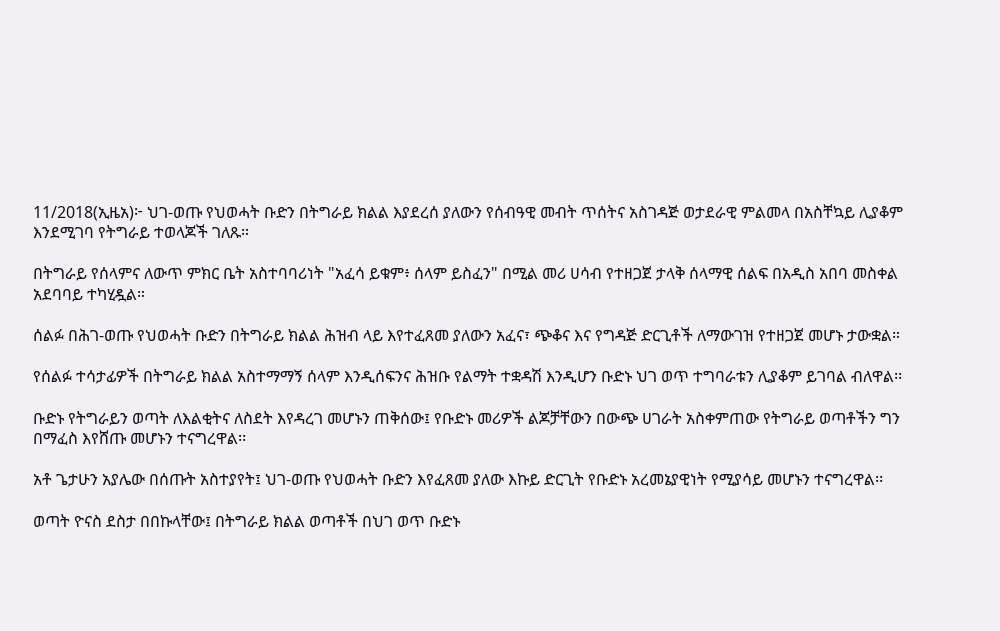11/2018(ኢዜአ)፦ ህገ-ወጡ የህወሓት ቡድን በትግራይ ክልል እያደረሰ ያለውን የሰብዓዊ መብት ጥሰትና አስገዳጅ ወታደራዊ ምልመላ በአስቸኳይ ሊያቆም እንደሚገባ የትግራይ ተወላጆች ገለጹ።

በትግራይ የሰላምና ለውጥ ምክር ቤት አስተባባሪነት "አፈሳ ይቁም፥ ሰላም ይስፈን" በሚል መሪ ሀሳብ የተዘጋጀ ታላቅ ሰላማዊ ሰልፍ በአዲስ አበባ መስቀል አደባባይ ተካሂዷል።

ሰልፉ በሕገ-ወጡ የህወሓት ቡድን በትግራይ ክልል ሕዝብ ላይ እየተፈጸመ ያለውን አፈና፣ ጭቆና እና የግዳጅ ድርጊቶች ለማውገዝ የተዘጋጀ መሆኑ ታውቋል።

የሰልፉ ተሳታፊዎች በትግራይ ክልል አስተማማኝ ሰላም እንዲሰፍንና ሕዝቡ የልማት ተቋዳሽ እንዲሆን ቡድኑ ህገ ወጥ ተግባራቱን ሊያቆም ይገባል ብለዋል፡፡

ቡድኑ የትግራይን ወጣት ለእልቂትና ለስደት እየዳረገ መሆኑን ጠቅሰው፤ የቡድኑ መሪዎች ልጆቻቸውን በውጭ ሀገራት አስቀምጠው የትግራይ ወጣቶችን ግን በማፈስ እየሸጡ መሆኑን ተናግረዋል፡፡

አቶ ጌታሁን አያሌው በሰጡት አስተያየት፤ ህገ-ወጡ የህወሓት ቡድን እየፈጸመ ያለው እኩይ ድርጊት የቡድኑ አረመኔያዊነት የሚያሳይ መሆኑን ተናግረዋል፡፡

ወጣት ዮናስ ደስታ በበኩላቸው፤ በትግራይ ክልል ወጣቶች በህገ ወጥ ቡድኑ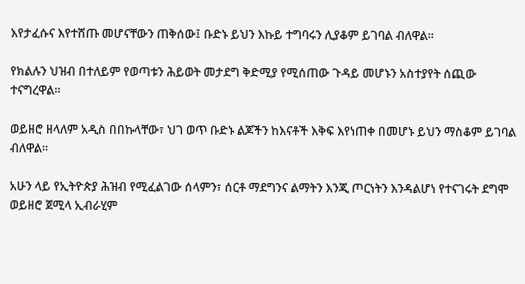እየታፈሱና እየተሸጡ መሆናቸውን ጠቅሰው፤ ቡድኑ ይህን እኩይ ተግባሩን ሊያቆም ይገባል ብለዋል፡፡

የክልሉን ህዝብ በተለይም የወጣቱን ሕይወት መታደግ ቅድሚያ የሚሰጠው ጉዳይ መሆኑን አስተያየት ሰጪው ተናግረዋል።

ወይዘሮ ዘላለም አዲስ በበኩላቸው፣ ህገ ወጥ ቡድኑ ልጆችን ከእናቶች እቅፍ እየነጠቀ በመሆኑ ይህን ማስቆም ይገባል ብለዋል፡፡

አሁን ላይ የኢትዮጵያ ሕዝብ የሚፈልገው ሰላምን፣ ሰርቶ ማደግንና ልማትን እንጂ ጦርነትን እንዳልሆነ የተናገሩት ደግሞ ወይዘሮ ጀሚላ ኢብራሂም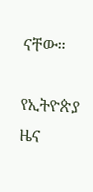ናቸው።

የኢትዮጵያ ዜና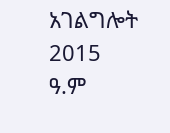አገልግሎት
2015
ዓ.ም